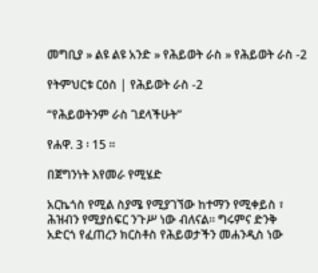መግቢያ » ልዩ ልዩ አንድ » የሕይወት ራስ » የሕይወት ራስ -2

የትምህርቱ ርዕስ | የሕይወት ራስ -2

“የሕይወትንም ራስ ገደላችሁት”

የሐዋ. 3 ፡ 15 ።

በጀግንነት እየመራ የሚሄድ

አርኬጎስ የሚል ስያሜ የሚያገኘው ከተማን የሚቀይስ ፣ ሕዝብን የሚያሰፍር ንጉሥ ነው ብለናል። ግሩምና ድንቅ አድርጎ የፈጠረን ክርስቶስ የሕይወታችን መሐንዲስ ነው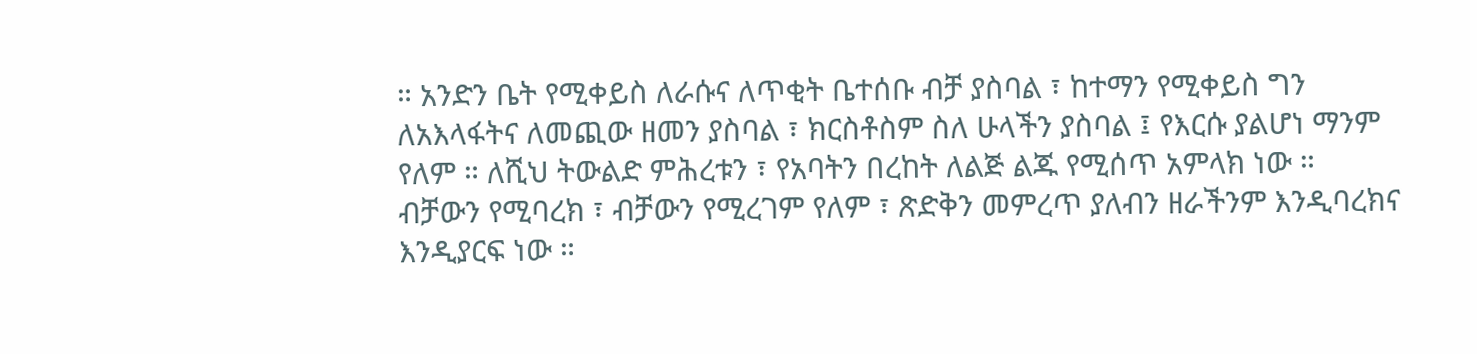። አንድን ቤት የሚቀይስ ለራሱና ለጥቂት ቤተሰቡ ብቻ ያስባል ፣ ከተማን የሚቀይስ ግን ለአእላፋትና ለመጪው ዘመን ያስባል ፣ ክርስቶስም ስለ ሁላችን ያስባል ፤ የእርሱ ያልሆነ ማንም የለም ። ለሺህ ትውልድ ምሕረቱን ፣ የአባትን በረከት ለልጅ ልጁ የሚሰጥ አምላክ ነው ። ብቻውን የሚባረክ ፣ ብቻውን የሚረገም የለም ፣ ጽድቅን መምረጥ ያለብን ዘራችንም እንዲባረክና እንዲያርፍ ነው ።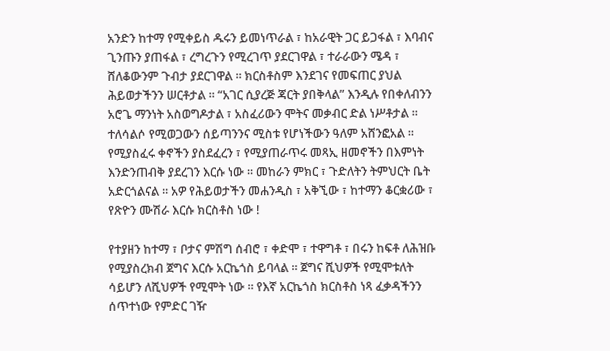አንድን ከተማ የሚቀይስ ዱሩን ይመነጥራል ፣ ከአራዊት ጋር ይጋፋል ፣ እባብና ጊንጡን ያጠፋል ፣ ረግረጉን የሚረገጥ ያደርገዋል ፣ ተራራውን ሜዳ ፣ ሸለቆውንም ጉብታ ያደርገዋል ። ክርስቶስም እንደገና የመፍጠር ያህል ሕይወታችንን ሠርቶታል ። “አገር ሲያረጅ ጃርት ያበቅላል” እንዲሉ የበቀለብንን አሮጌ ማንነት አስወግዶታል ፣ አስፈሪውን ሞትና መቃብር ድል ነሥቶታል ። ተለሳልሶ የሚወጋውን ሰይጣንንና ሚስቱ የሆነችውን ዓለም አሸንፎአል ። የሚያስፈሩ ቀኖችን ያስደፈረን ፣ የሚያጠራጥሩ መጻኢ ዘመኖችን በእምነት እንድንጠብቅ ያደረገን እርሱ ነው ። መከራን ምክር ፣ ጉድለትን ትምህርት ቤት አድርጎልናል ። አዎ የሕይወታችን መሐንዲስ ፣ አቅኚው ፣ ከተማን ቆርቋሪው ፣ የጽዮን ሙሽራ እርሱ ክርስቶስ ነው !

የተያዘን ከተማ ፣ ቦታና ምሽግ ሰብሮ ፣ ቀድሞ ፣ ተዋግቶ ፣ በሩን ከፍቶ ለሕዝቡ የሚያስረክብ ጀግና እርሱ አርኬጎስ ይባላል ። ጀግና ሺህዎች የሚሞቱለት ሳይሆን ለሺህዎች የሚሞት ነው ። የእኛ አርኬጎስ ክርስቶስ ነጻ ፈቃዳችንን ሰጥተነው የምድር ገዥ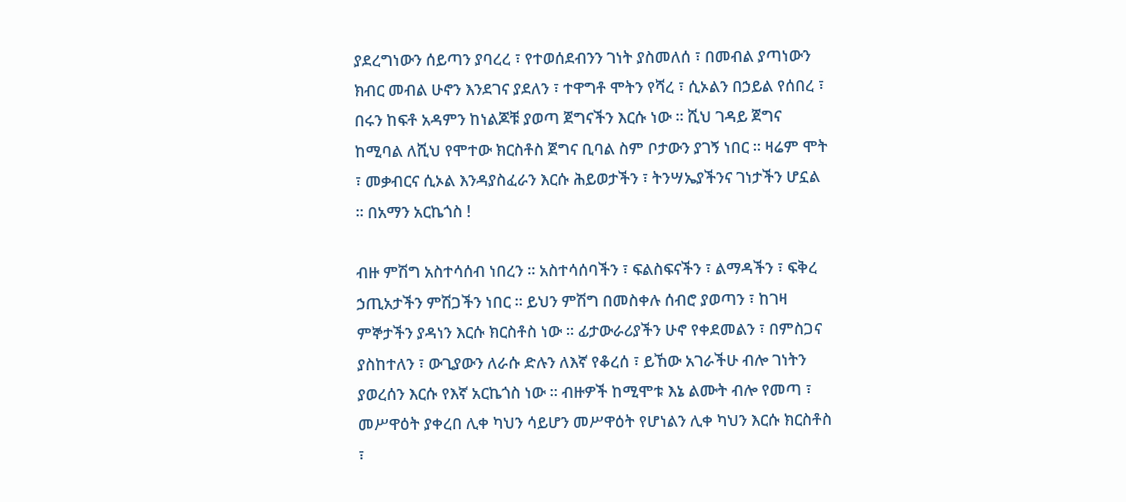ያደረግነውን ሰይጣን ያባረረ ፣ የተወሰደብንን ገነት ያስመለሰ ፣ በመብል ያጣነውን ክብር መብል ሁኖን እንደገና ያደለን ፣ ተዋግቶ ሞትን የሻረ ፣ ሲኦልን በኃይል የሰበረ ፣ በሩን ከፍቶ አዳምን ከነልጆቹ ያወጣ ጀግናችን እርሱ ነው ። ሺህ ገዳይ ጀግና ከሚባል ለሺህ የሞተው ክርስቶስ ጀግና ቢባል ስም ቦታውን ያገኝ ነበር ። ዛሬም ሞት ፣ መቃብርና ሲኦል እንዳያስፈራን እርሱ ሕይወታችን ፣ ትንሣኤያችንና ገነታችን ሆኗል ። በአማን አርኬጎስ !

ብዙ ምሽግ አስተሳሰብ ነበረን ። አስተሳሰባችን ፣ ፍልስፍናችን ፣ ልማዳችን ፣ ፍቅረ ኃጢአታችን ምሽጋችን ነበር ። ይህን ምሽግ በመስቀሉ ሰብሮ ያወጣን ፣ ከገዛ ምኞታችን ያዳነን እርሱ ክርስቶስ ነው ። ፊታውራሪያችን ሁኖ የቀደመልን ፣ በምስጋና ያስከተለን ፣ ውጊያውን ለራሱ ድሉን ለእኛ የቆረሰ ፣ ይኸው አገራችሁ ብሎ ገነትን ያወረሰን እርሱ የእኛ አርኬጎስ ነው ። ብዙዎች ከሚሞቱ እኔ ልሙት ብሎ የመጣ ፣ መሥዋዕት ያቀረበ ሊቀ ካህን ሳይሆን መሥዋዕት የሆነልን ሊቀ ካህን እርሱ ክርስቶስ ፣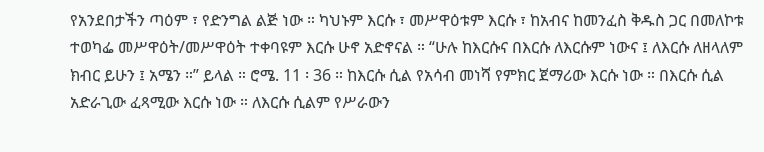የአንደበታችን ጣዕም ፣ የድንግል ልጅ ነው ። ካህኑም እርሱ ፣ መሥዋዕቱም እርሱ ፣ ከአብና ከመንፈስ ቅዱስ ጋር በመለኮቱ ተወካፌ መሥዋዕት/መሥዋዕት ተቀባዩም እርሱ ሁኖ አድኖናል ። “ሁሉ ከእርሱና በእርሱ ለእርሱም ነውና ፤ ለእርሱ ለዘላለም ክብር ይሁን ፤ አሜን ።” ይላል ። ሮሜ. 11 ፡ 36 ። ከእርሱ ሲል የአሳብ መነሻ የምክር ጀማሪው እርሱ ነው ። በእርሱ ሲል አድራጊው ፈጻሚው እርሱ ነው ። ለእርሱ ሲልም የሥራውን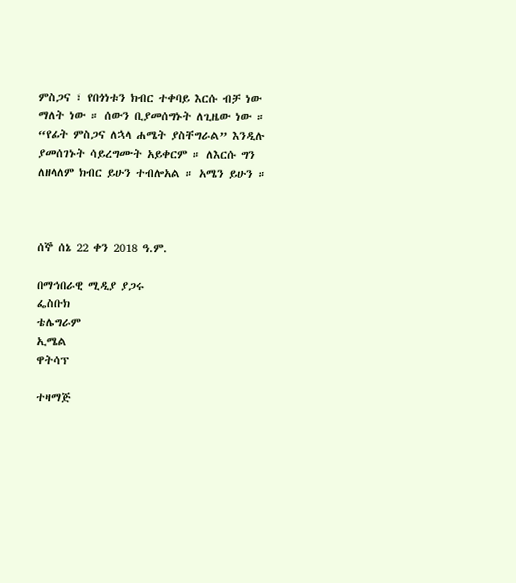ምስጋና ፣ የበጎነቱን ክብር ተቀባይ እርሱ ብቻ ነው ማለት ነው ። ሰውን ቢያመሰግኑት ለጊዜው ነው ። “የፊት ምስጋና ለኋላ ሐሜት ያስቸግራል” እንዲሉ ያመሰገኑት ሳይረግሙት አይቀርም ። ለእርሱ ግን ለዘላለም ክብር ይሁን ተብሎአል ። አሜን ይሁን ።



ሰኞ ሰኔ 22 ቀን 2018 ዓ.ም.

በማኅበራዊ ሚዲያ ያጋሩ
ፌስቡክ
ቴሌግራም
ኢሜል
ዋትሳፕ

ተዛማጅ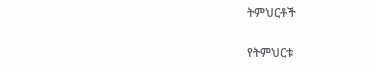ትምህርቶች

የትምህርቱ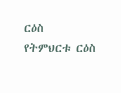ርዕስ
የትምህርቱ ርዕስ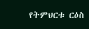የትምህርቱ ርዕስ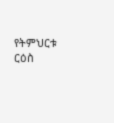የትምህርቱ ርዕስ